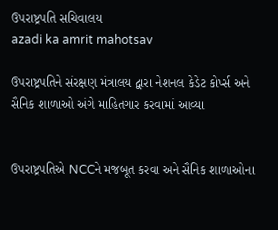ઉપરાષ્ટ્રપતિ સચિવાલય
azadi ka amrit mahotsav

ઉપરાષ્ટ્રપતિને સંરક્ષણ મંત્રાલય દ્વારા નેશનલ કેડેટ કોર્પ્સ અને સૈનિક શાળાઓ અંગે માહિતગાર કરવામાં આવ્યા


ઉપરાષ્ટ્રપતિએ NCCને મજબૂત કરવા અને સૈનિક શાળાઓના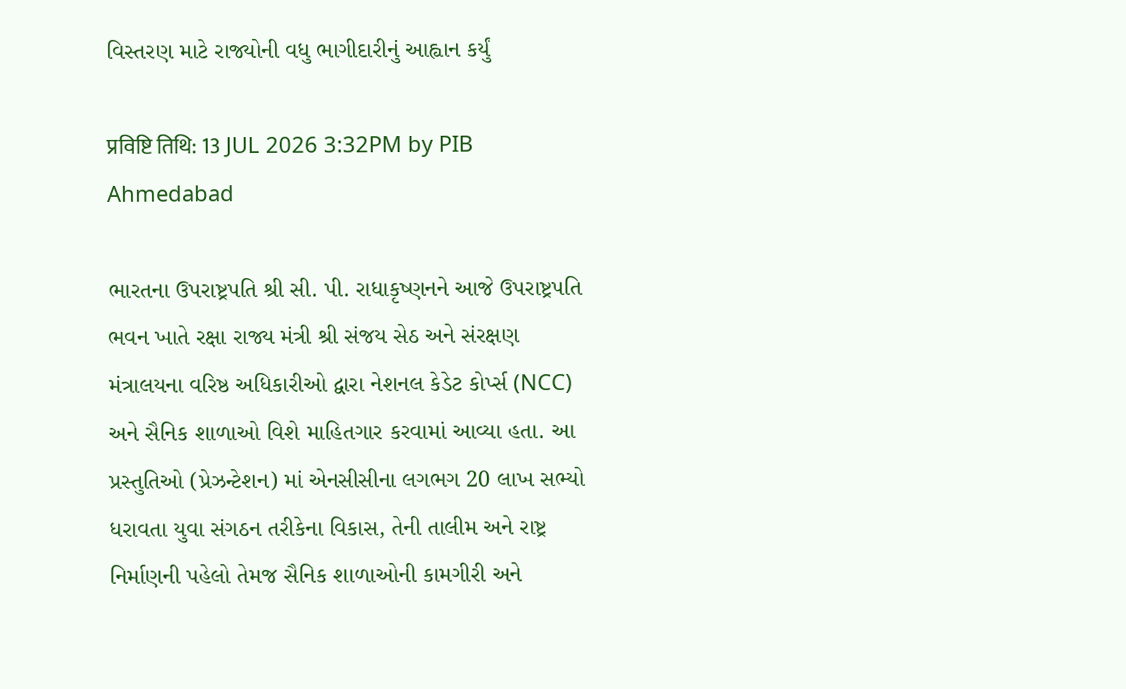વિસ્તરણ માટે રાજ્યોની વધુ ભાગીદારીનું આહ્વાન કર્યું

प्रविष्टि तिथि: 13 JUL 2026 3:32PM by PIB Ahmedabad

ભારતના ઉપરાષ્ટ્રપતિ શ્રી સી. પી. રાધાકૃષ્ણનને આજે ઉપરાષ્ટ્રપતિ ભવન ખાતે રક્ષા રાજ્ય મંત્રી શ્રી સંજય સેઠ અને સંરક્ષણ મંત્રાલયના વરિષ્ઠ અધિકારીઓ દ્વારા નેશનલ કેડેટ કોર્પ્સ (NCC) અને સૈનિક શાળાઓ વિશે માહિતગાર કરવામાં આવ્યા હતા. આ પ્રસ્તુતિઓ (પ્રેઝન્ટેશન) માં એનસીસીના લગભગ 20 લાખ સભ્યો ધરાવતા યુવા સંગઠન તરીકેના વિકાસ, તેની તાલીમ અને રાષ્ટ્ર નિર્માણની પહેલો તેમજ સૈનિક શાળાઓની કામગીરી અને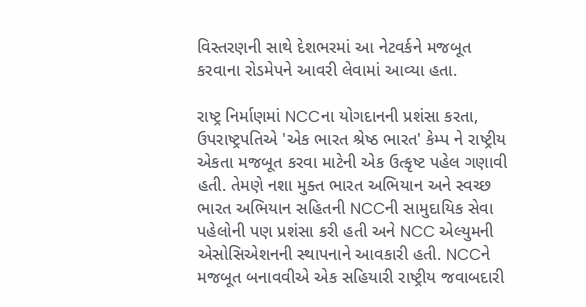વિસ્તરણની સાથે દેશભરમાં આ નેટવર્કને મજબૂત કરવાના રોડમેપને આવરી લેવામાં આવ્યા હતા.

રાષ્ટ્ર નિર્માણમાં NCCના યોગદાનની પ્રશંસા કરતા, ઉપરાષ્ટ્રપતિએ 'એક ભારત શ્રેષ્ઠ ભારત' કેમ્પ ને રાષ્ટ્રીય એકતા મજબૂત કરવા માટેની એક ઉત્કૃષ્ટ પહેલ ગણાવી હતી. તેમણે નશા મુક્ત ભારત અભિયાન અને સ્વચ્છ ભારત અભિયાન સહિતની NCCની સામુદાયિક સેવા પહેલોની પણ પ્રશંસા કરી હતી અને NCC એલ્યુમની એસોસિએશનની સ્થાપનાને આવકારી હતી. NCCને મજબૂત બનાવવીએ એક સહિયારી રાષ્ટ્રીય જવાબદારી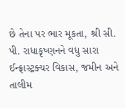છે તેના પર ભાર મૂકતા, શ્રી સી. પી. રાધાકૃષ્ણનને વધુ સારા ઈન્ફ્રાસ્ટ્રક્ચર વિકાસ, જમીન અને તાલીમ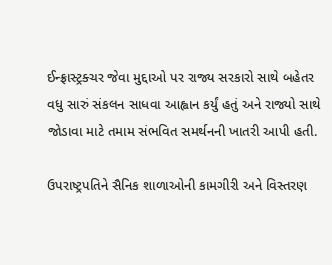ઈન્ફ્રાસ્ટ્રક્ચર જેવા મુદ્દાઓ પર રાજ્ય સરકારો સાથે બહેતર વધુ સારું સંકલન સાધવા આહ્વાન કર્યું હતું અને રાજ્યો સાથે જોડાવા માટે તમામ સંભવિત સમર્થનની ખાતરી આપી હતી.

ઉપરાષ્ટ્રપતિને સૈનિક શાળાઓની કામગીરી અને વિસ્તરણ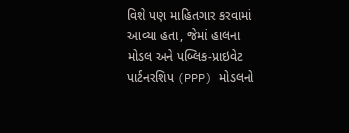વિશે પણ માહિતગાર કરવામાં આવ્યા હતા, જેમાં હાલના મોડલ અને પબ્લિક-પ્રાઇવેટ પાર્ટનરશિપ (PPP) મોડલનો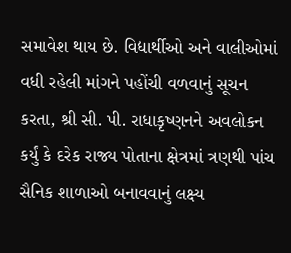સમાવેશ થાય છે. વિદ્યાર્થીઓ અને વાલીઓમાં વધી રહેલી માંગને પહોંચી વળવાનું સૂચન કરતા, શ્રી સી. પી. રાધાકૃષ્ણનને અવલોકન કર્યું કે દરેક રાજ્ય પોતાના ક્ષેત્રમાં ત્રણથી પાંચ સૈનિક શાળાઓ બનાવવાનું લક્ષ્ય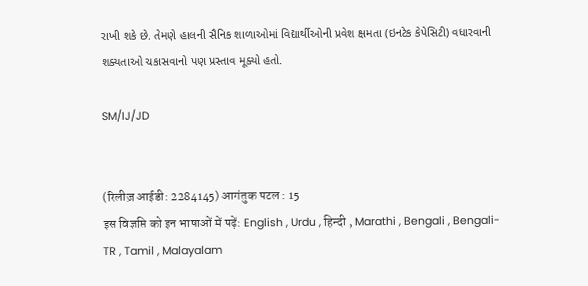રાખી શકે છે. તેમણે હાલની સૈનિક શાળાઓમાં વિદ્યાર્થીઓની પ્રવેશ ક્ષમતા (ઇનટેક કેપેસિટી) વધારવાની શક્યતાઓ ચકાસવાનો પણ પ્રસ્તાવ મૂક્યો હતો.

SM/IJ/JD


(रिलीज़ आईडी: 2284145) आगंतुक पटल : 15
इस विज्ञप्ति को इन भाषाओं में पढ़ें: English , Urdu , हिन्दी , Marathi , Bengali , Bengali-TR , Tamil , Malayalam